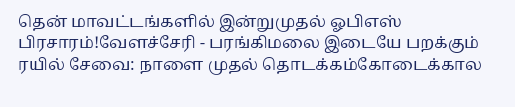தென் மாவட்டங்களில் இன்றுமுதல் ஓபிஎஸ் பிரசாரம்!வேளச்சேரி - பரங்கிமலை இடையே பறக்கும் ரயில் சேவை: நாளை முதல் தொடக்கம்கோடைக்கால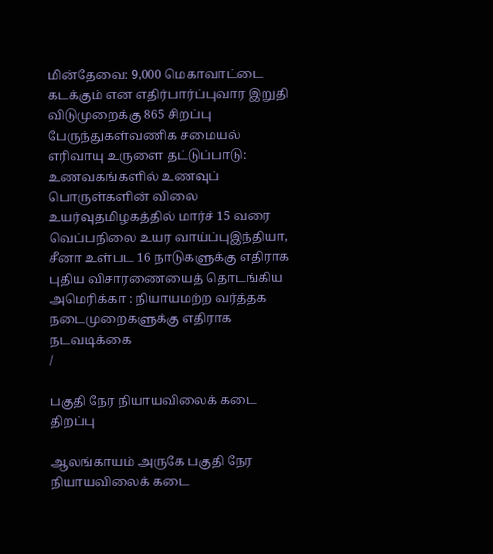மின்தேவை: 9,000 மெகாவாட்டை கடக்கும் என எதிர்பார்ப்புவார இறுதி விடுமுறைக்கு 865 சிறப்பு பேருந்துகள்வணிக சமையல் எரிவாயு உருளை தட்டுப்பாடு: உணவகங்களில் உணவுப் பொருள்களின் விலை உயர்வுதமிழகத்தில் மார்ச் 15 வரை வெப்பநிலை உயர வாய்ப்புஇந்தியா, சீனா உள்பட 16 நாடுகளுக்கு எதிராக புதிய விசாரணையைத் தொடங்கிய அமெரிக்கா : நியாயமற்ற வர்த்தக நடைமுறைகளுக்கு எதிராக நடவடிக்கை
/

பகுதி நேர நியாயவிலைக் கடை திறப்பு

ஆலங்காயம் அருகே பகுதி நேர நியாயவிலைக் கடை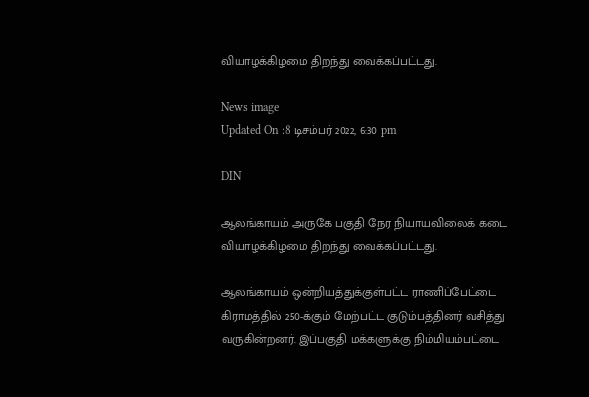வியாழக்கிழமை திறந்து வைக்கப்பட்டது.

News image
Updated On :8 டிசம்பர் 2022, 6:30 pm

DIN

ஆலங்காயம் அருகே பகுதி நேர நியாயவிலைக் கடை வியாழக்கிழமை திறந்து வைக்கப்பட்டது.

ஆலங்காயம் ஒன்றியத்துக்குள்பட்ட ராணிப்பேட்டை கிராமத்தில் 250-க்கும் மேற்பட்ட குடும்பத்தினர் வசித்து வருகின்றனர். இப்பகுதி மக்களுக்கு நிம்மியம்பட்டை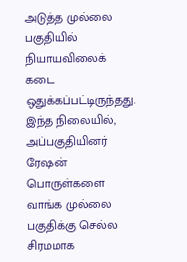அடுத்த முல்லை பகுதியில் நியாயவிலைக் கடை ஒதுக்கப்பட்டிருந்தது. இந்த நிலையில், அப்பகுதியினர் ரேஷன் பொருள்களை வாங்க முல்லை பகுதிக்கு செல்ல சிரமமாக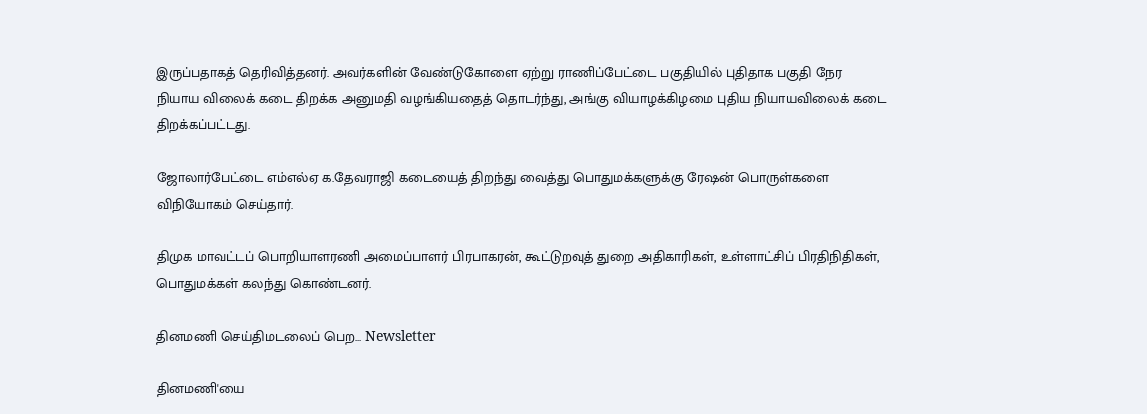இருப்பதாகத் தெரிவித்தனர். அவர்களின் வேண்டுகோளை ஏற்று ராணிப்பேட்டை பகுதியில் புதிதாக பகுதி நேர நியாய விலைக் கடை திறக்க அனுமதி வழங்கியதைத் தொடர்ந்து, அங்கு வியாழக்கிழமை புதிய நியாயவிலைக் கடை திறக்கப்பட்டது.

ஜோலார்பேட்டை எம்எல்ஏ க.தேவராஜி கடையைத் திறந்து வைத்து பொதுமக்களுக்கு ரேஷன் பொருள்களை விநியோகம் செய்தார்.

திமுக மாவட்டப் பொறியாளரணி அமைப்பாளர் பிரபாகரன், கூட்டுறவுத் துறை அதிகாரிகள், உள்ளாட்சிப் பிரதிநிதிகள், பொதுமக்கள் கலந்து கொண்டனர்.

தினமணி செய்திமடலைப் பெற... Newsletter

தினமணி'யை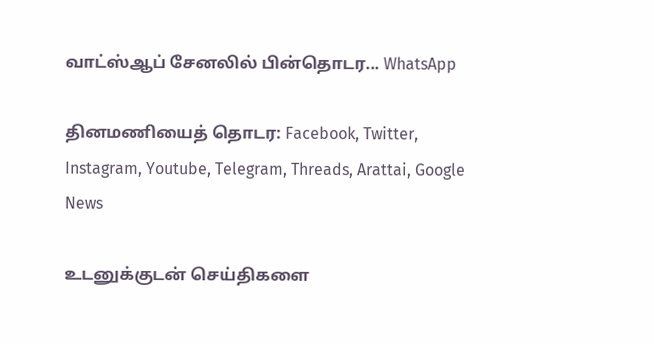வாட்ஸ்ஆப் சேனலில் பின்தொடர... WhatsApp

தினமணியைத் தொடர: Facebook, Twitter, Instagram, Youtube, Telegram, Threads, Arattai, Google News

உடனுக்குடன் செய்திகளை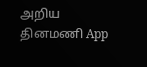அறிய தினமணி App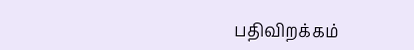பதிவிறக்கம்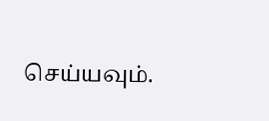செய்யவும்.